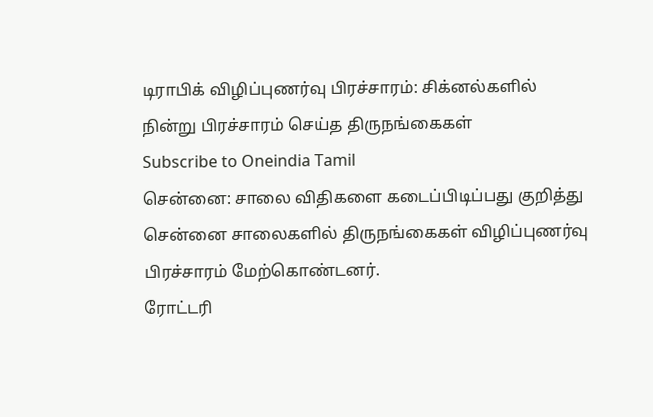டிராபிக் விழிப்புணர்வு பிரச்சாரம்: சிக்னல்களில் நின்று பிரச்சாரம் செய்த திருநங்கைகள்
Subscribe to Oneindia Tamil
சென்னை: சாலை விதிகளை கடைப்பிடிப்பது குறித்து சென்னை சாலைகளில் திருநங்கைகள் விழிப்புணர்வு பிரச்சாரம் மேற்கொண்டனர்.
ரோட்டரி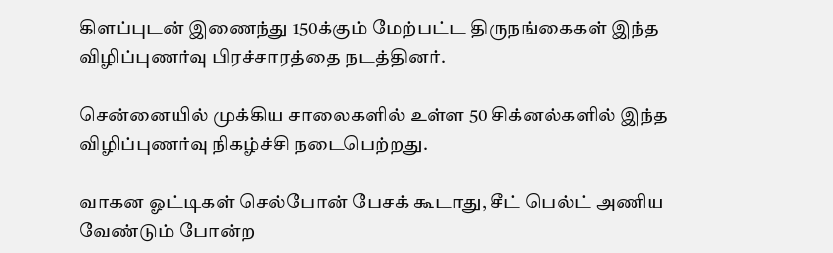கிளப்புடன் இணைந்து 150க்கும் மேற்பட்ட திருநங்கைகள் இந்த விழிப்புணர்வு பிரச்சாரத்தை நடத்தினர்.

சென்னையில் முக்கிய சாலைகளில் உள்ள 50 சிக்னல்களில் இந்த விழிப்புணர்வு நிகழ்ச்சி நடைபெற்றது.

வாகன ஓட்டிகள் செல்போன் பேசக் கூடாது, சீட் பெல்ட் அணிய வேண்டும் போன்ற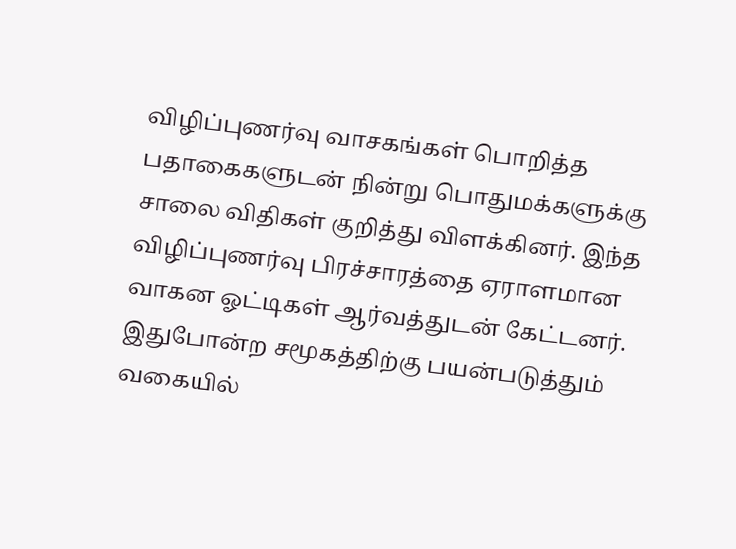விழிப்புணர்வு வாசகங்கள் பொறித்த பதாகைகளுடன் நின்று பொதுமக்களுக்கு சாலை விதிகள் குறித்து விளக்கினர். இந்த விழிப்புணர்வு பிரச்சாரத்தை ஏராளமான வாகன ஓட்டிகள் ஆர்வத்துடன் கேட்டனர்.
இதுபோன்ற சமூகத்திற்கு பயன்படுத்தும் வகையில்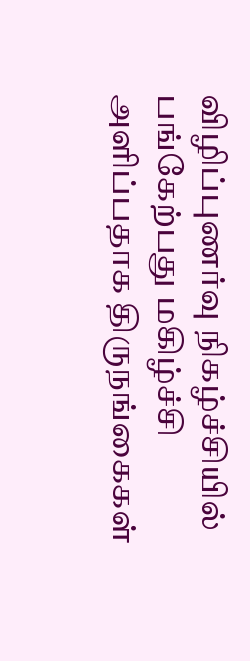விழிப்புணர்வு நிகழ்ச்சியில் பங்கேற்பது மகிழ்ச்சி அளிப்பதாக திருநங்கைகள்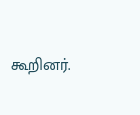கூறினர்.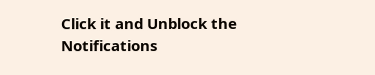Click it and Unblock the Notifications